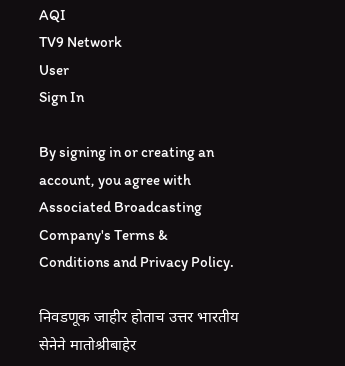AQI
TV9 Network
User
Sign In

By signing in or creating an account, you agree with Associated Broadcasting Company's Terms & Conditions and Privacy Policy.

निवडणूक जाहीर होताच उत्तर भारतीय सेनेने मातोश्रीबाहेर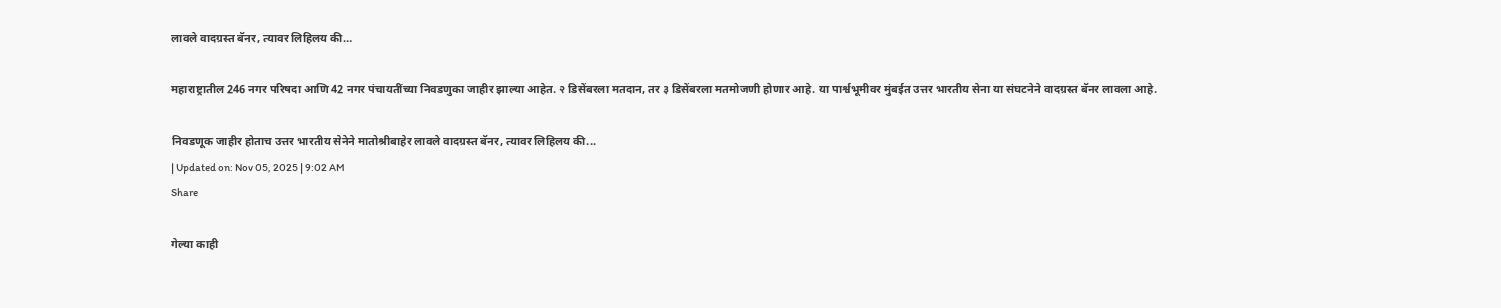लावले वादग्रस्त बॅनर, त्यावर लिहिलय की…

महाराष्ट्रातील 246 नगर परिषदा आणि 42 नगर पंचायतींच्या निवडणुका जाहीर झाल्या आहेत. २ डिसेंबरला मतदान, तर ३ डिसेंबरला मतमोजणी होणार आहे. या पार्श्वभूमीवर मुंबईत उत्तर भारतीय सेना या संघटनेने वादग्रस्त बॅनर लावला आहे.

निवडणूक जाहीर होताच उत्तर भारतीय सेनेने मातोश्रीबाहेर लावले वादग्रस्त बॅनर, त्यावर लिहिलय की...
| Updated on: Nov 05, 2025 | 9:02 AM
Share

गेल्या काही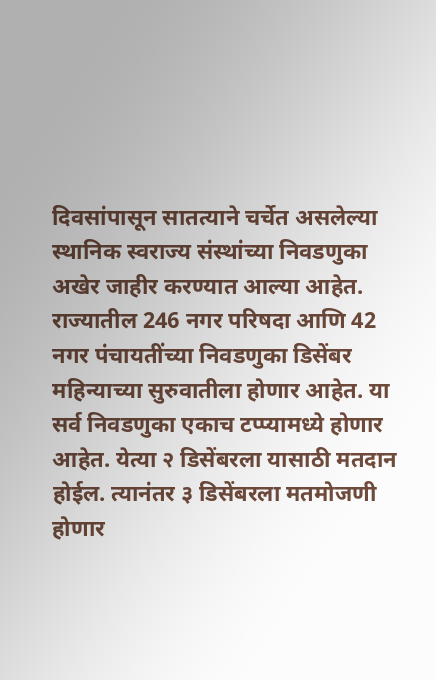दिवसांपासून सातत्याने चर्चेत असलेल्या स्थानिक स्वराज्य संस्थांच्या निवडणुका अखेर जाहीर करण्यात आल्या आहेत. राज्यातील 246 नगर परिषदा आणि 42 नगर पंचायतींच्या निवडणुका डिसेंबर महिन्याच्या सुरुवातीला होणार आहेत. या सर्व निवडणुका एकाच टप्प्यामध्ये होणार आहेत. येत्या २ डिसेंबरला यासाठी मतदान होईल. त्यानंतर ३ डिसेंबरला मतमोजणी होणार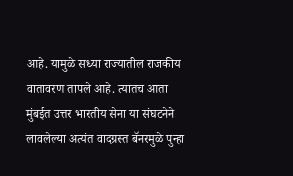आहे. यामुळे सध्या राज्यातील राजकीय वातावरण तापले आहे. त्यातच आता मुंबईत उत्तर भारतीय सेना या संघटनेने लावलेल्या अत्यंत वादग्रस्त बॅनरमुळे पुन्हा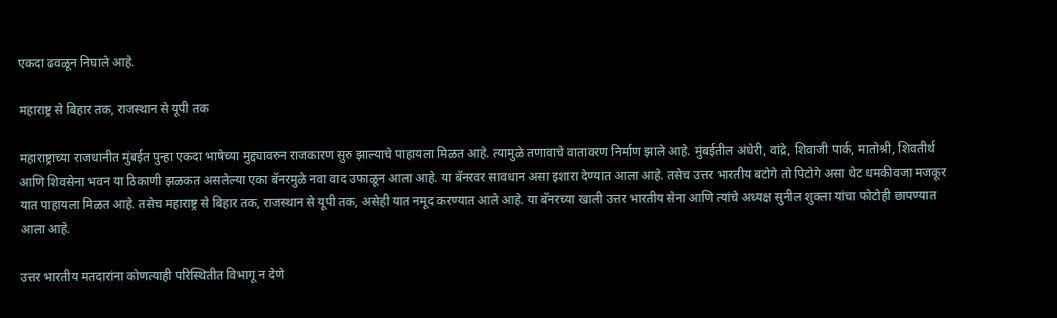एकदा ढवळून निघाले आहे.

महाराष्ट्र से बिहार तक, राजस्थान से यूपी तक

महाराष्ट्राच्या राजधानीत मुंबईत पुन्हा एकदा भाषेच्या मुद्द्यावरुन राजकारण सुरु झाल्याचे पाहायला मिळत आहे. त्यामुळे तणावाचे वातावरण निर्माण झाले आहे. मुंबईतील अंधेरी, वांद्रे, शिवाजी पार्क, मातोश्री, शिवतीर्थ आणि शिवसेना भवन या ठिकाणी झळकत असलेल्या एका बॅनरमुळे नवा वाद उफाळून आला आहे. या बॅनरवर सावधान असा इशारा देण्यात आला आहे. तसेच उत्तर भारतीय बटोगे तो पिटोगे असा थेट धमकीवजा मजकूर यात पाहायला मिळत आहे. तसेच महाराष्ट्र से बिहार तक, राजस्थान से यूपी तक, असेही यात नमूद करण्यात आले आहे. या बॅनरच्या खाली उत्तर भारतीय सेना आणि त्यांचे अध्यक्ष सुनील शुक्ला यांचा फोटोही छापण्यात आला आहे.

उत्तर भारतीय मतदारांना कोणत्याही परिस्थितीत विभागू न देणे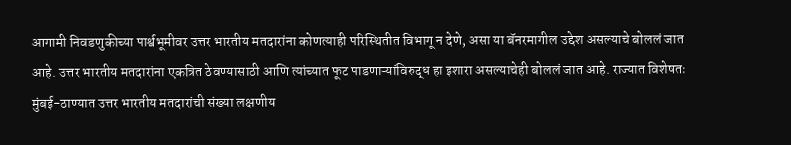आगामी निवडणुकीच्या पार्श्वभूमीवर उत्तर भारतीय मतदारांना कोणत्याही परिस्थितीत विभागू न देणे, असा या बॅनरमागील उद्देश असल्याचे बोललं जात आहे. उत्तर भारतीय मतदारांना एकत्रित ठेवण्यासाठी आणि त्यांच्यात फूट पाडणाऱ्यांविरुद्ध हा इशारा असल्याचेही बोललं जात आहे. राज्यात विशेषतः मुंबई-ठाण्यात उत्तर भारतीय मतदारांची संख्या लक्षणीय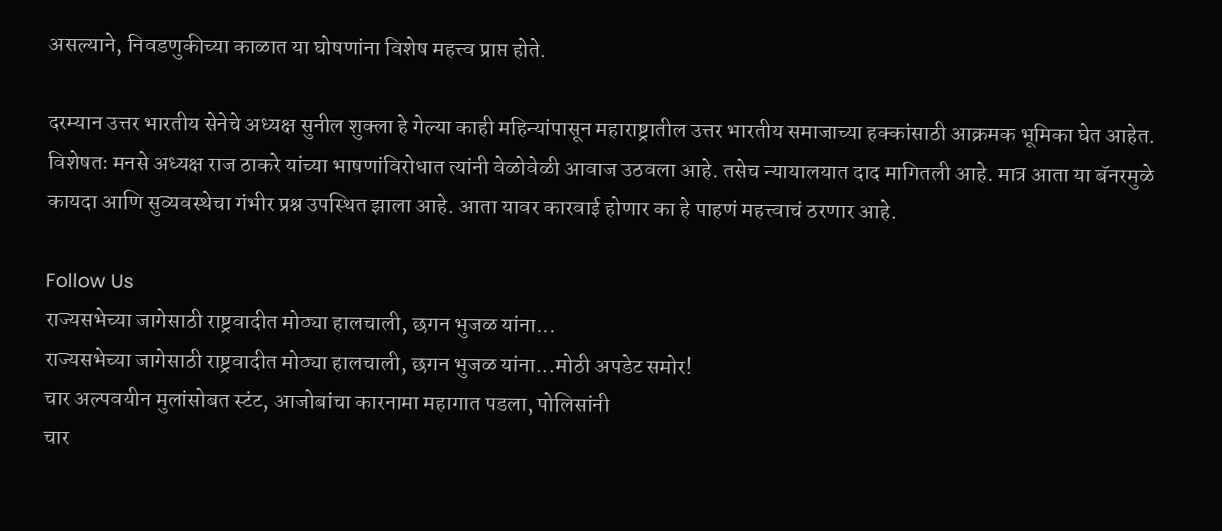असल्याने, निवडणुकीच्या काळात या घोषणांना विशेष महत्त्व प्राप्त होते.

दरम्यान उत्तर भारतीय सेनेचे अध्यक्ष सुनील शुक्ला हे गेल्या काही महिन्यांपासून महाराष्ट्रातील उत्तर भारतीय समाजाच्या हक्कांसाठी आक्रमक भूमिका घेत आहेत. विशेषतः मनसे अध्यक्ष राज ठाकरे यांच्या भाषणांविरोधात त्यांनी वेळोवेळी आवाज उठवला आहे. तसेच न्यायालयात दाद मागितली आहे. मात्र आता या बॅनरमुळे कायदा आणि सुव्यवस्थेचा गंभीर प्रश्न उपस्थित झाला आहे. आता यावर कारवाई होणार का हे पाहणं महत्त्वाचं ठरणार आहे.

Follow Us
राज्यसभेच्या जागेसाठी राष्ट्रवादीत मोठ्या हालचाली, छगन भुजळ यांना...
राज्यसभेच्या जागेसाठी राष्ट्रवादीत मोठ्या हालचाली, छगन भुजळ यांना...मोठी अपडेट समोर!
चार अल्पवयीन मुलांसोबत स्टंट, आजोबांचा कारनामा महागात पडला, पोलिसांनी
चार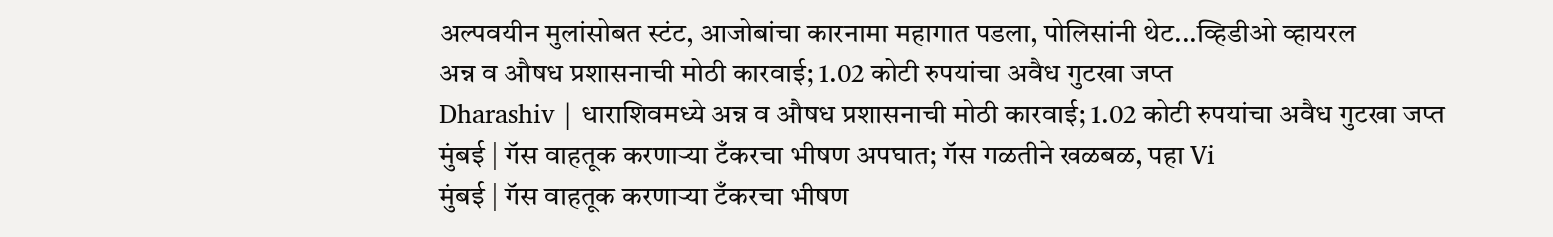अल्पवयीन मुलांसोबत स्टंट, आजोबांचा कारनामा महागात पडला, पोलिसांनी थेट...व्हिडीओ व्हायरल
अन्न व औषध प्रशासनाची मोठी कारवाई; 1.02 कोटी रुपयांचा अवैध गुटखा जप्त
Dharashiv | धाराशिवमध्ये अन्न व औषध प्रशासनाची मोठी कारवाई; 1.02 कोटी रुपयांचा अवैध गुटखा जप्त
मुंबई | गॅस वाहतूक करणाऱ्या टँकरचा भीषण अपघात; गॅस गळतीने खळबळ, पहा Vi
मुंबई | गॅस वाहतूक करणाऱ्या टँकरचा भीषण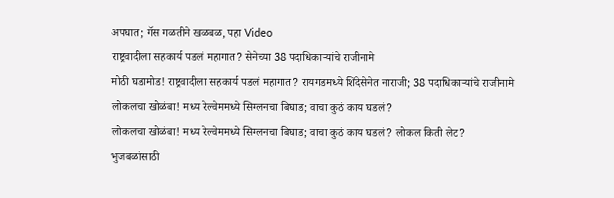अपघात; गॅस गळतीने खळबळ, पहा Video
राष्ट्रवादीला सहकार्य पडलं महागात? सेनेच्या 38 पदाधिकाऱ्यांचे राजीनामे
मोठी घडामोड! राष्ट्रवादीला सहकार्य पडलं महागात? रायगडमध्ये शिंदेसेनेत नाराजी; 38 पदाधिकाऱ्यांचे राजीनामे
लोकलचा खोळंबा! मध्य रेल्वेममध्ये सिग्लनचा बिघाड; वाचा कुठं काय घडलं?
लोकलचा खोळंबा! मध्य रेल्वेममध्ये सिग्लनचा बिघाड; वाचा कुठं काय घडलं? लोकल किती लेट?
भुजबळांसाठी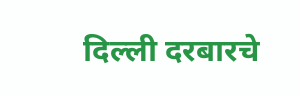दिल्ली दरबारचे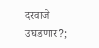दरवाजे उघडणार?;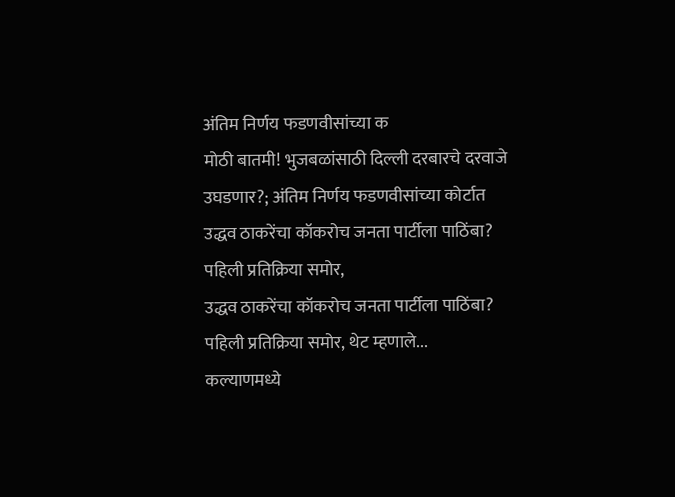अंतिम निर्णय फडणवीसांच्या क
मोठी बातमी! भुजबळांसाठी दिल्ली दरबारचे दरवाजे उघडणार?; अंतिम निर्णय फडणवीसांच्या कोर्टात
उद्धव ठाकरेंचा कॉकरोच जनता पार्टीला पाठिंबा? पहिली प्रतिक्रिया समोर,
उद्धव ठाकरेंचा कॉकरोच जनता पार्टीला पाठिंबा? पहिली प्रतिक्रिया समोर, थेट म्हणाले...
कल्याणमध्ये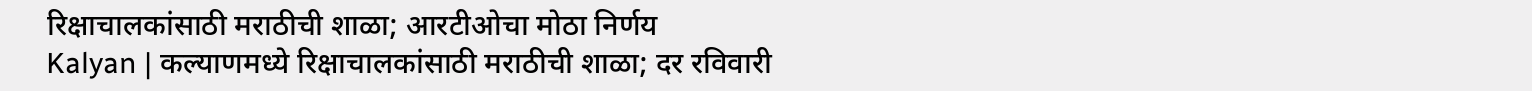रिक्षाचालकांसाठी मराठीची शाळा; आरटीओचा मोठा निर्णय
Kalyan | कल्याणमध्ये रिक्षाचालकांसाठी मराठीची शाळा; दर रविवारी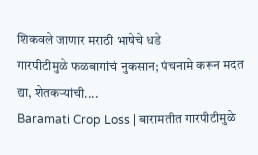शिकवले जाणार मराठी भाषेचे धडे
गारपीटीमुळे फळबागांचं नुकसान; पंचनामे करून मदत द्या, शेतकऱ्यांची....
Baramati Crop Loss | बारामतीत गारपीटीमुळे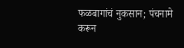फळबागांचं नुकसान; पंचनामे करून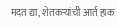मदत द्या, शेतकऱ्यांची आर्त हाक